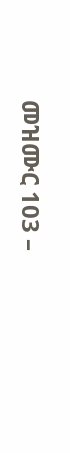መዝሙር 103 –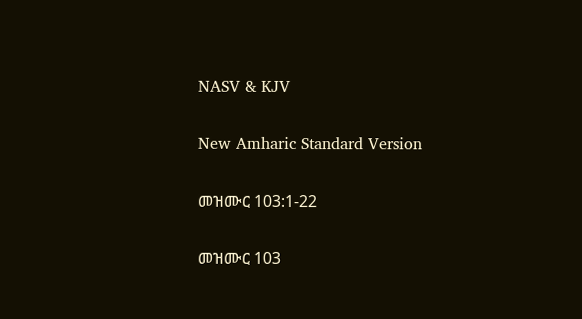NASV & KJV

New Amharic Standard Version

መዝሙር 103:1-22

መዝሙር 103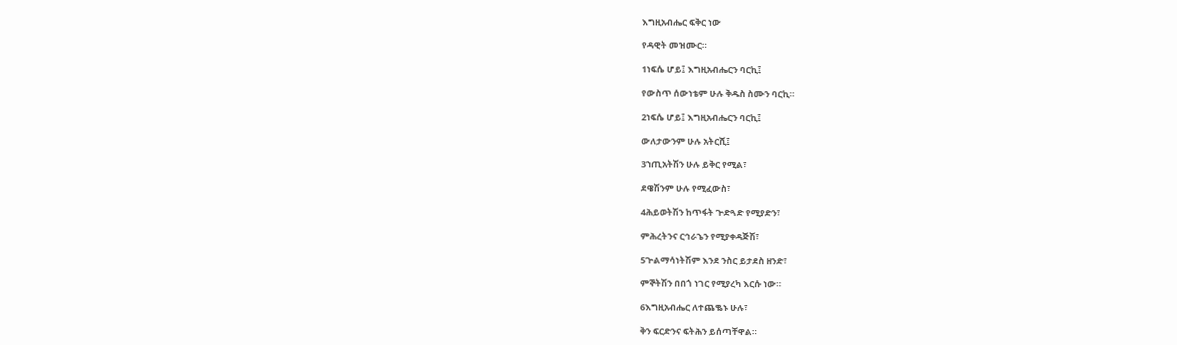እግዚአብሔር ፍቅር ነው

የዳዊት መዝሙር።

1ነፍሴ ሆይ፤ እግዚአብሔርን ባርኪ፤

የውስጥ ሰውነቴም ሁሉ ቅዱስ ስሙን ባርኪ።

2ነፍሴ ሆይ፤ እግዚአብሔርን ባርኪ፤

ውለታውንም ሁሉ አትርሺ፤

3ኀጢአትሽን ሁሉ ይቅር የሚል፣

ደዌሽንም ሁሉ የሚፈውስ፣

4ሕይወትሽን ከጥፋት ጕድጓድ የሚያድን፣

ምሕረትንና ርኅራኄን የሚያቀዳጅሽ፣

5ጕልማሳነትሽም እንደ ንስር ይታደስ ዘንድ፣

ምኞትሽን በበጎ ነገር የሚያረካ እርሱ ነው።

6እግዚአብሔር ለተጨቈኑ ሁሉ፣

ቅን ፍርድንና ፍትሕን ይሰጣቸዋል።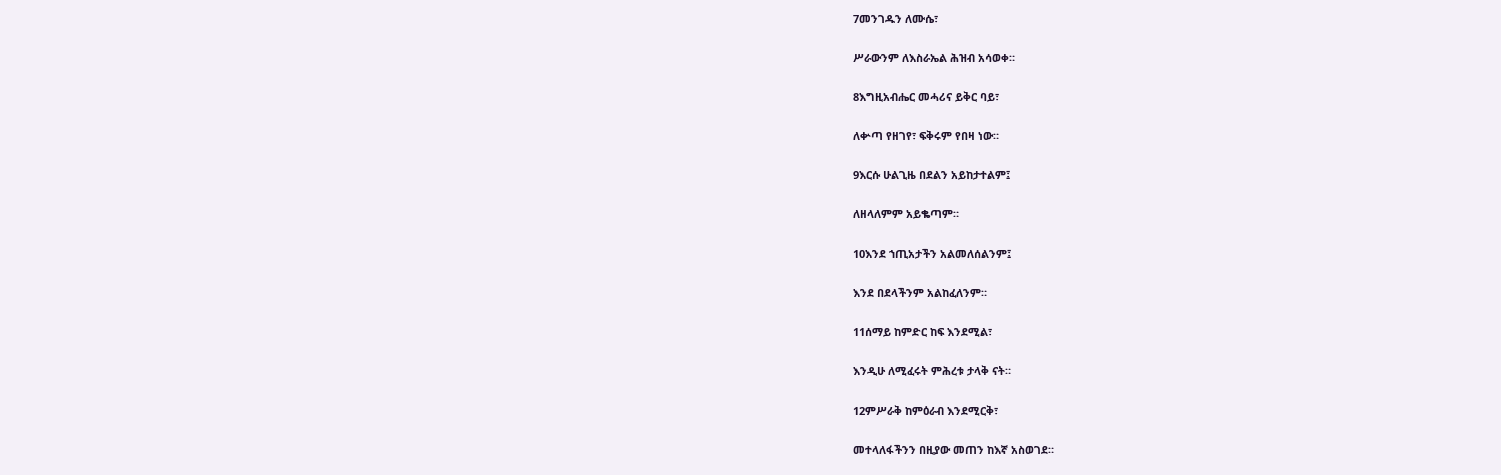7መንገዱን ለሙሴ፣

ሥራውንም ለእስራኤል ሕዝብ አሳወቀ።

8እግዚአብሔር መሓሪና ይቅር ባይ፣

ለቍጣ የዘገየ፣ ፍቅሩም የበዛ ነው።

9እርሱ ሁልጊዜ በደልን አይከታተልም፤

ለዘላለምም አይቈጣም።

10እንደ ኀጢአታችን አልመለሰልንም፤

እንደ በደላችንም አልከፈለንም።

11ሰማይ ከምድር ከፍ እንደሚል፣

እንዲሁ ለሚፈሩት ምሕረቱ ታላቅ ናት።

12ምሥራቅ ከምዕራብ እንደሚርቅ፣

መተላለፋችንን በዚያው መጠን ከእኛ አስወገደ።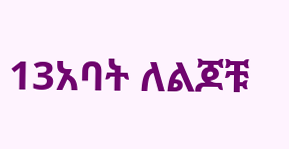13አባት ለልጆቹ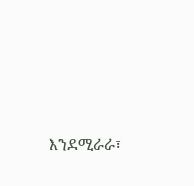እንደሚራራ፣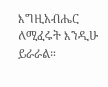እግዚአብሔር ለሚፈሩት እንዲሁ ይራራል።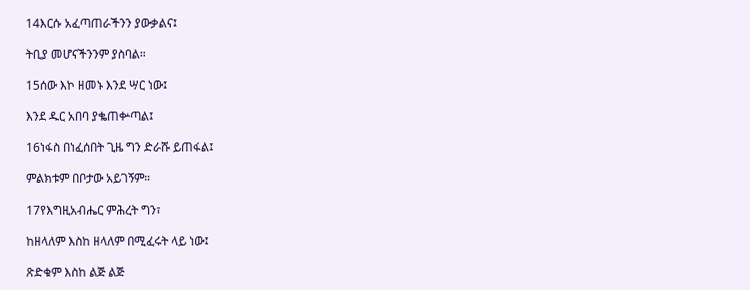14እርሱ አፈጣጠራችንን ያውቃልና፤

ትቢያ መሆናችንንም ያስባል።

15ሰው እኮ ዘመኑ እንደ ሣር ነው፤

እንደ ዱር አበባ ያቈጠቍጣል፤

16ነፋስ በነፈሰበት ጊዜ ግን ድራሹ ይጠፋል፤

ምልክቱም በቦታው አይገኝም።

17የእግዚአብሔር ምሕረት ግን፣

ከዘላለም እስከ ዘላለም በሚፈሩት ላይ ነው፤

ጽድቁም እስከ ልጅ ልጅ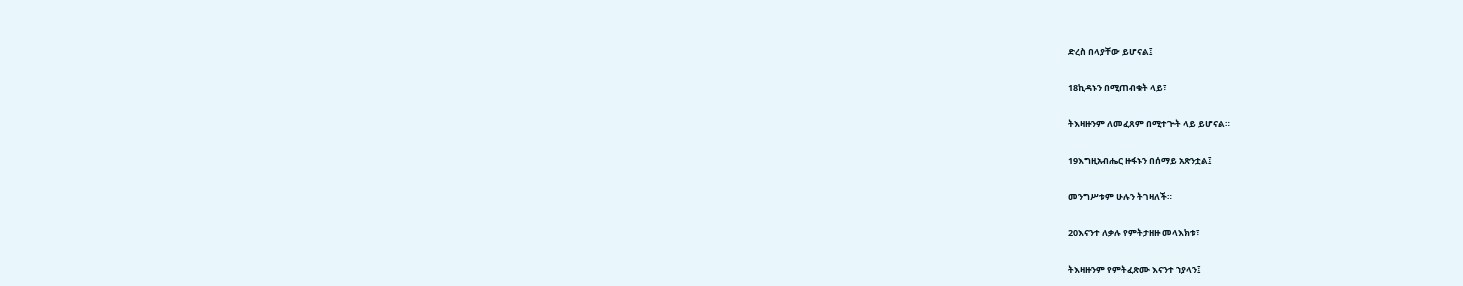ድረስ በላያቸው ይሆናል፤

18ኪዳኑን በሚጠብቁት ላይ፣

ትእዛዙንም ለመፈጸም በሚተጕት ላይ ይሆናል።

19እግዚአብሔር ዙፋኑን በሰማይ አጽንቷል፤

መንግሥቱም ሁሉን ትገዛለች።

20እናንተ ለቃሉ የምትታዘዙ መላእክቱ፣

ትእዛዙንም የምትፈጽሙ እናንተ ኀያላን፤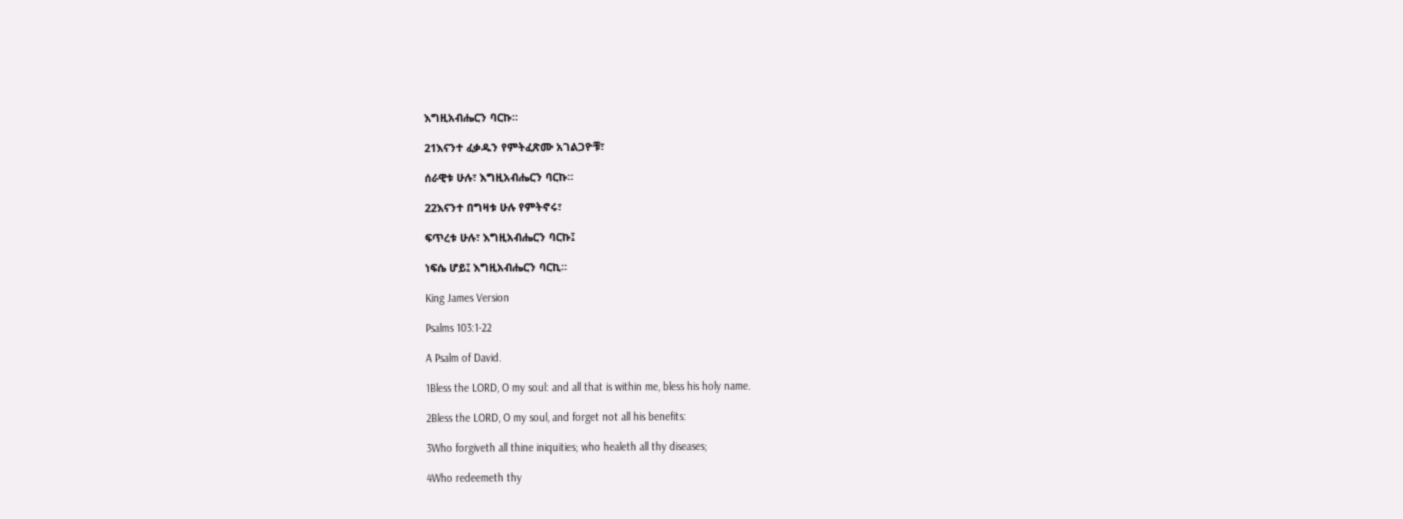እግዚአብሔርን ባርኩ።

21እናንተ ፈቃዱን የምትፈጽሙ አገልጋዮቹ፣

ሰራዊቱ ሁሉ፣ እግዚአብሔርን ባርኩ።

22እናንተ በግዛቱ ሁሉ የምትኖሩ፣

ፍጥረቱ ሁሉ፣ እግዚአብሔርን ባርኩ፤

ነፍሴ ሆይ፤ እግዚአብሔርን ባርኪ።

King James Version

Psalms 103:1-22

A Psalm of David.

1Bless the LORD, O my soul: and all that is within me, bless his holy name.

2Bless the LORD, O my soul, and forget not all his benefits:

3Who forgiveth all thine iniquities; who healeth all thy diseases;

4Who redeemeth thy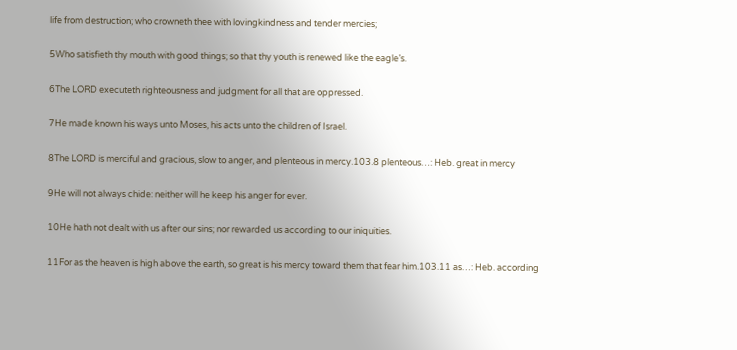life from destruction; who crowneth thee with lovingkindness and tender mercies;

5Who satisfieth thy mouth with good things; so that thy youth is renewed like the eagle’s.

6The LORD executeth righteousness and judgment for all that are oppressed.

7He made known his ways unto Moses, his acts unto the children of Israel.

8The LORD is merciful and gracious, slow to anger, and plenteous in mercy.103.8 plenteous…: Heb. great in mercy

9He will not always chide: neither will he keep his anger for ever.

10He hath not dealt with us after our sins; nor rewarded us according to our iniquities.

11For as the heaven is high above the earth, so great is his mercy toward them that fear him.103.11 as…: Heb. according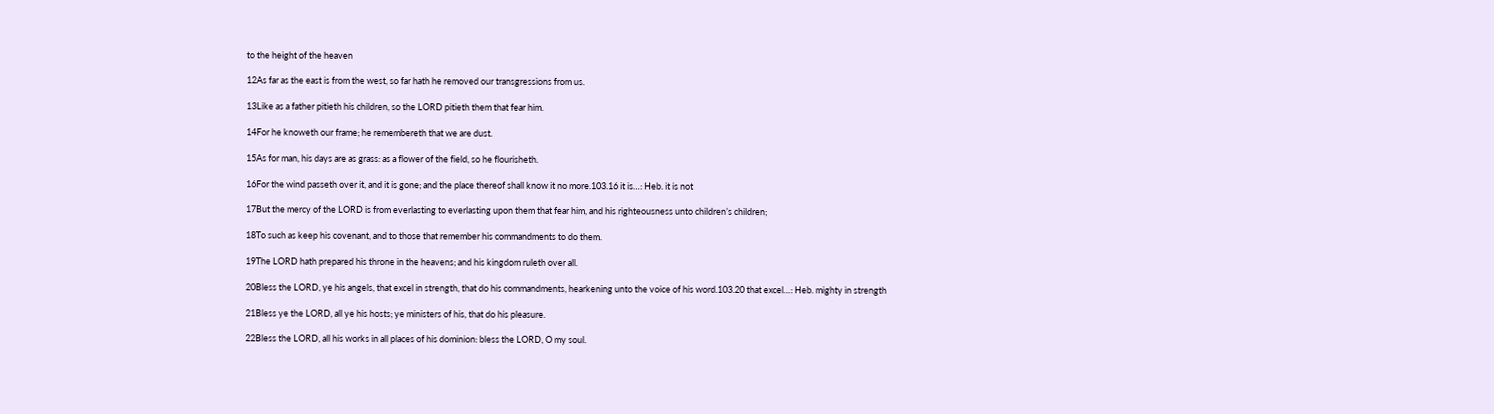to the height of the heaven

12As far as the east is from the west, so far hath he removed our transgressions from us.

13Like as a father pitieth his children, so the LORD pitieth them that fear him.

14For he knoweth our frame; he remembereth that we are dust.

15As for man, his days are as grass: as a flower of the field, so he flourisheth.

16For the wind passeth over it, and it is gone; and the place thereof shall know it no more.103.16 it is…: Heb. it is not

17But the mercy of the LORD is from everlasting to everlasting upon them that fear him, and his righteousness unto children’s children;

18To such as keep his covenant, and to those that remember his commandments to do them.

19The LORD hath prepared his throne in the heavens; and his kingdom ruleth over all.

20Bless the LORD, ye his angels, that excel in strength, that do his commandments, hearkening unto the voice of his word.103.20 that excel…: Heb. mighty in strength

21Bless ye the LORD, all ye his hosts; ye ministers of his, that do his pleasure.

22Bless the LORD, all his works in all places of his dominion: bless the LORD, O my soul.